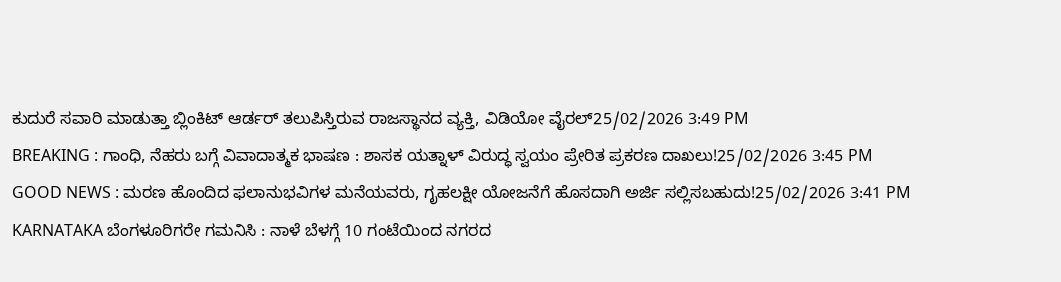ಕುದುರೆ ಸವಾರಿ ಮಾಡುತ್ತಾ ಬ್ಲಿಂಕಿಟ್ ಆರ್ಡರ್ ತಲುಪಿಸ್ತಿರುವ ರಾಜಸ್ಥಾನದ ವ್ಯಕ್ತಿ, ವಿಡಿಯೋ ವೈರಲ್25/02/2026 3:49 PM
BREAKING : ಗಾಂಧಿ, ನೆಹರು ಬಗ್ಗೆ ವಿವಾದಾತ್ಮಕ ಭಾಷಣ : ಶಾಸಕ ಯತ್ನಾಳ್ ವಿರುದ್ಧ ಸ್ವಯಂ ಪ್ರೇರಿತ ಪ್ರಕರಣ ದಾಖಲು!25/02/2026 3:45 PM
GOOD NEWS : ಮರಣ ಹೊಂದಿದ ಫಲಾನುಭವಿಗಳ ಮನೆಯವರು, ಗೃಹಲಕ್ಷೀ ಯೋಜನೆಗೆ ಹೊಸದಾಗಿ ಅರ್ಜಿ ಸಲ್ಲಿಸಬಹುದು!25/02/2026 3:41 PM
KARNATAKA ಬೆಂಗಳೂರಿಗರೇ ಗಮನಿಸಿ : ನಾಳೆ ಬೆಳಗ್ಗೆ 10 ಗಂಟೆಯಿಂದ ನಗರದ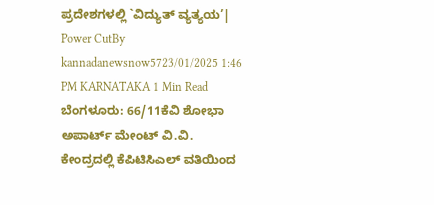ಪ್ರದೇಶಗಳಲ್ಲಿ `ವಿದ್ಯುತ್ ವ್ಯತ್ಯಯ’| Power CutBy kannadanewsnow5723/01/2025 1:46 PM KARNATAKA 1 Min Read ಬೆಂಗಳೂರು: 66/11ಕೆವಿ ಶೋಭಾ ಅಪಾರ್ಟ್ ಮೇಂಟ್ ವಿ.ವಿ. ಕೇಂದ್ರದಲ್ಲಿ ಕೆಪಿಟಿಸಿಎಲ್ ವತಿಯಿಂದ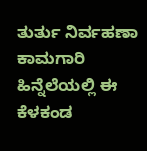ತುರ್ತು ನಿರ್ವಹಣಾ ಕಾಮಗಾರಿ ಹಿನ್ನೆಲೆಯಲ್ಲಿ ಈ ಕೆಳಕಂಡ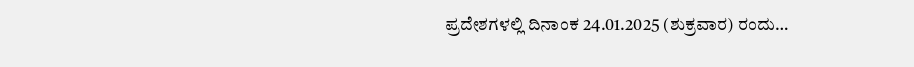ಪ್ರದೇಶಗಳಲ್ಲಿ ದಿನಾಂಕ 24.01.2025 (ಶುಕ್ರವಾರ) ರಂದು…